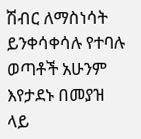ሽብር ለማስነሳት ይንቀሳቀሳሉ የተባሉ ወጣቶች አሁንም እየታደኑ በመያዝ ላይ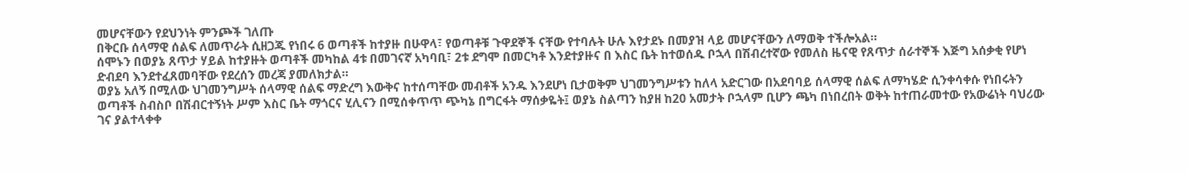መሆናቸውን የደህንነት ምንጮች ገለጡ
በቅርቡ ሰላማዊ ሰልፍ ለመጥራት ሲዘጋጁ የነበሩ 6 ወጣቶች ከተያዙ በሁዋላ፣ የወጣቶቹ ጉዋደኞች ናቸው የተባሉት ሁሉ እየታደኑ በመያዝ ላይ መሆናቸውን ለማወቅ ተችሎአል።
ሰሞኑን በወያኔ ጸጥታ ሃይል ከተያዙት ወጣቶች መካከል 4ቱ በመገናኛ አካባቢ፣ 2ቱ ደግሞ በመርካቶ እንደተያዙና በ እስር ቤት ከተወሰዱ ቦኋላ በሽብረተኛው የመለስ ዜናዊ የጸጥታ ሰራተኞች እጅግ አሰቃቂ የሆነ ድብደባ እንደተፈጸመባቸው የደረሰን መረጃ ያመለክታል።
ወያኔ አለኝ በሚለው ህገመንግሥት ሰላማዊ ሰልፍ ማድረግ እውቅና ከተሰጣቸው መብቶች አንዱ እንደሆነ ቢታወቅም ህገመንግሥቱን ከለላ አድርገው በአደባባይ ሰላማዊ ሰልፍ ለማካሄድ ሲንቀሳቀሱ የነበሩትን ወጣቶች ስብስቦ በሽብርተኝነት ሥም እስር ቤት ማጎርና ሂሊናን በሚሰቀጥጥ ጭካኔ በግርፋት ማሰቃዬት፤ ወያኔ ስልጣን ከያዘ ከ20 አመታት ቦኋላም ቢሆን ጫካ በነበረበት ወቅት ከተጠራመተው የአውሬነት ባህሪው ገና ያልተላቀቀ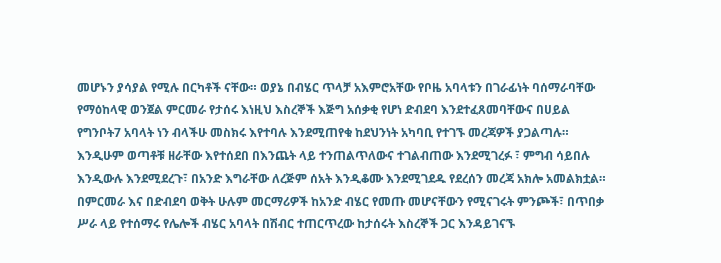መሆኑን ያሳያል የሚሉ በርካቶች ናቸው። ወያኔ በብሄር ጥላቻ አእምሮአቸው የቦዜ አባላቱን በገራፊነት ባሰማራባቸው የማዕከላዊ ወንጀል ምርመራ የታሰሩ እነዚህ እስረኞች እጅግ አሰቃቂ የሆነ ድብደባ እንደተፈጸመባቸውና በሀይል የግንቦት7 አባላት ነን ብላችሁ መስክሩ እየተባሉ እንደሚጠየቁ ከደህንነት አካባቢ የተገኙ መረጃዎች ያጋልጣሉ።
እንዲሁም ወጣቶቹ ዘራቸው እየተሰደበ በእንጨት ላይ ተንጠልጥለውና ተገልብጠው እንደሚገረፉ ፣ ምግብ ሳይበሉ እንዲውሉ እንደሚደረጉ፣ በአንድ እግራቸው ለረጅም ሰአት እንዲቆሙ እንደሚገደዱ የደረሰን መረጃ አክሎ አመልክቷል።
በምርመራ እና በድብደባ ወቅት ሁሉም መርማሪዎች ከአንድ ብሄር የመጡ መሆናቸውን የሚናገሩት ምንጮች፣ በጥበቃ ሥራ ላይ የተሰማሩ የሌሎች ብሄር አባላት በሽብር ተጠርጥረው ከታሰሩት እስረኞች ጋር እንዳይገናኙ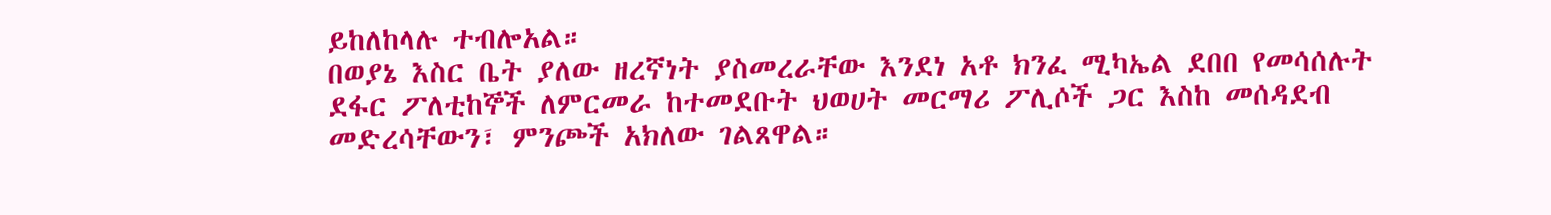ይከለከላሉ ተብሎአል።
በወያኔ እስር ቤት ያለው ዘረኛነት ያስመረራቸው እንደነ አቶ ክንፈ ሚካኤል ደበበ የመሳሰሉት ደፋር ፖለቲከኞች ለምርመራ ከተመደቡት ህወሀት መርማሪ ፖሊሶች ጋር እስከ መሰዳደብ መድረሳቸውን፣ ምንጮች አክለው ገልጸዋል።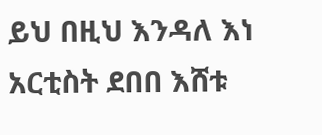ይህ በዚህ እንዳለ እነ አርቲስት ደበበ እሸቱ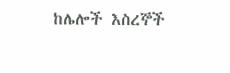ከሌሎች እስረኞች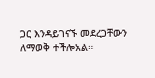ጋር እንዳይገናኙ መደረጋቸውን ለማወቅ ተችሎአል።